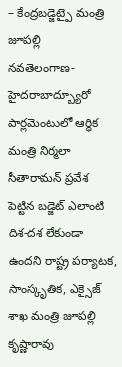– కేంద్రబడ్జెట్పై మంత్రి జూపల్లి
నవతెలంగాణ-హైదరాబాద్బ్యూరో
పార్లమెంటులో ఆర్ధిక మంత్రి నిర్మలా సీతారామన్ ప్రవేశ పెట్టిన బడ్జెట్ ఎలాంటి దిశ-దశ లేకుండా ఉందని రాష్ట్ర పర్యాటక, సాంస్కృతిక, ఎక్సైజ్ శాఖ మంత్రి జూపల్లి కృష్ణారావు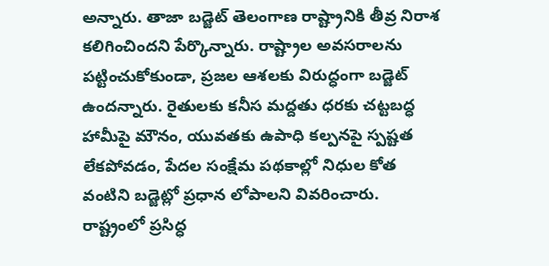అన్నారు. తాజా బడ్జెట్ తెలంగాణ రాష్ట్రానికి తీవ్ర నిరాశ కలిగించిందని పేర్కొన్నారు. రాష్ట్రాల అవసరాలను పట్టించుకోకుండా, ప్రజల ఆశలకు విరుద్ధంగా బడ్జెట్ ఉందన్నారు. రైతులకు కనీస మద్దతు ధరకు చట్టబద్ధ హామీపై మౌనం, యువతకు ఉపాధి కల్పనపై స్పష్టత లేకపోవడం, పేదల సంక్షేమ పథకాల్లో నిధుల కోత వంటిని బడ్జెట్లో ప్రధాన లోపాలని వివరించారు. రాష్ట్రంలో ప్రసిద్ధ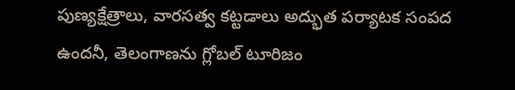పుణ్యక్షేత్రాలు, వారసత్వ కట్టడాలు అద్భుత పర్యాటక సంపద ఉందనీ, తెలంగాణను గ్లోబల్ టూరిజం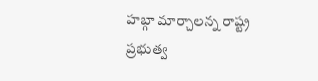హబ్గా మార్చాలన్న రాష్ట్ర ప్రభుత్వ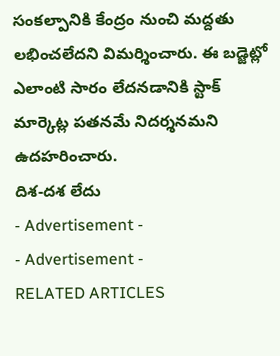సంకల్పానికి కేంద్రం నుంచి మద్దతు లభించలేదని విమర్శించారు. ఈ బడ్జెట్లో ఎలాంటి సారం లేదనడానికి స్టాక్ మార్కెట్ల పతనమే నిదర్శనమని ఉదహరించారు.
దిశ-దశ లేదు
- Advertisement -
- Advertisement -
RELATED ARTICLES